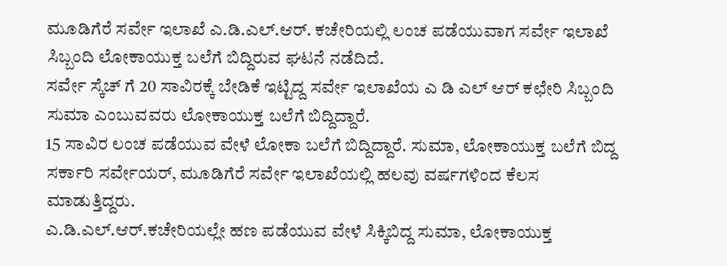ಮೂಡಿಗೆರೆ ಸರ್ವೇ ಇಲಾಖೆ ಎ.ಡಿ.ಎಲ್.ಆರ್. ಕಚೇರಿಯಲ್ಲಿ ಲಂಚ ಪಡೆಯುವಾಗ ಸರ್ವೇ ಇಲಾಖೆ ಸಿಬ್ಬಂದಿ ಲೋಕಾಯುಕ್ತ ಬಲೆಗೆ ಬಿದ್ದಿರುವ ಘಟನೆ ನಡೆದಿದೆ.
ಸರ್ವೇ ಸ್ಕೆಚ್ ಗೆ 20 ಸಾವಿರಕ್ಕೆ ಬೇಡಿಕೆ ಇಟ್ಟಿದ್ದ ಸರ್ವೇ ಇಲಾಖೆಯ ಎ ಡಿ ಎಲ್ ಆರ್ ಕಛೇರಿ ಸಿಬ್ಬಂದಿ ಸುಮಾ ಎಂಬುವವರು ಲೋಕಾಯುಕ್ತ ಬಲೆಗೆ ಬಿದ್ದಿದ್ದಾರೆ.
15 ಸಾವಿರ ಲಂಚ ಪಡೆಯುವ ವೇಳೆ ಲೋಕಾ ಬಲೆಗೆ ಬಿದ್ದಿದ್ದಾರೆ. ಸುಮಾ, ಲೋಕಾಯುಕ್ತ ಬಲೆಗೆ ಬಿದ್ದ ಸರ್ಕಾರಿ ಸರ್ವೇಯರ್, ಮೂಡಿಗೆರೆ ಸರ್ವೇ ಇಲಾಖೆಯಲ್ಲಿ ಹಲವು ವರ್ಷಗಳಿಂದ ಕೆಲಸ ಮಾಡುತ್ತಿದ್ದರು.
ಎ.ಡಿ.ಎಲ್.ಆರ್.ಕಚೇರಿಯಲ್ಲೇ ಹಣ ಪಡೆಯುವ ವೇಳೆ ಸಿಕ್ಕಿಬಿದ್ದ ಸುಮಾ, ಲೋಕಾಯುಕ್ತ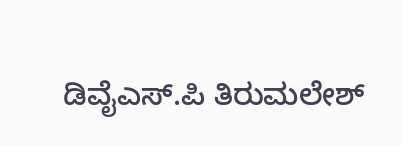ಡಿವೈಎಸ್.ಪಿ ತಿರುಮಲೇಶ್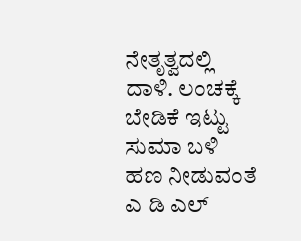ನೇತೃತ್ವದಲ್ಲಿ ದಾಳಿ. ಲಂಚಕ್ಕೆ ಬೇಡಿಕೆ ಇಟ್ಟು ಸುಮಾ ಬಳಿ ಹಣ ನೀಡುವಂತೆ ಎ ಡಿ ಎಲ್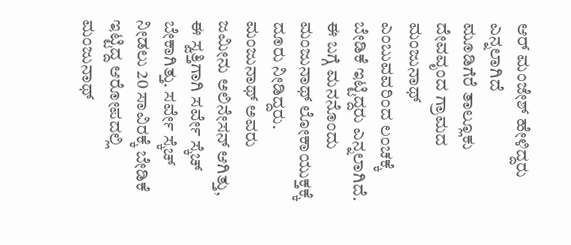ಆರ್ ಮಂಜೇಶ್ ಹೇಳಿದ್ದರು ಎನ್ನಲಾಗಿದೆ
ಮೂಡಿಗೆರೆ ತಾಲ್ಲೂಕು ದೇವವೃಂದ ಗ್ರಾಮದ ಮಂಜುನಾಥ್ ಎಂಬುವವರಿಂದ ಲಂಚಕ್ಕೆ ಬೇಡಿಕೆ ಇಟ್ಟಿದ್ದರು ಎನ್ನಲಾಗಿದೆ. ಈ ಬಗ್ಗೆ ಮನನೊಂದು ಮಂಜುನಾಥ್ ಲೋಕಾಯುಕ್ತಕ್ಕೆ ದೂರು ನೀಡಿದ್ದರು.
ಮಂಜುನಾಥ್ ಅವರು ಜಮೀನು ಅಲಿನೇಸನ್ ಆಗಿತ್ತು, ಈ ಸ್ವತ್ತಿಗಾಗಿ ಸರ್ವೇ ಸ್ಕೆಚ್ ಬೇಕಾಗಿತ್ತು. ಸರ್ವೇ ಸ್ಕೆಚ್ ನೀಡಲು 20 ಸಾವಿರಕ್ಕೆ ಬೇಡಿಕೆ ಇಟ್ಟಿದ್ದ ಆರೋಪದಲ್ಲಿ ಮಂಜುನಾಥ್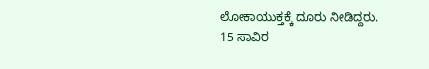ಲೋಕಾಯುಕ್ತಕ್ಕೆ ದೂರು ನೀಡಿದ್ದರು.
15 ಸಾವಿರ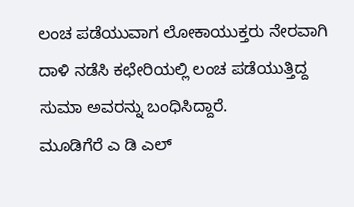ಲಂಚ ಪಡೆಯುವಾಗ ಲೋಕಾಯುಕ್ತರು ನೇರವಾಗಿ ದಾಳಿ ನಡೆಸಿ ಕಛೇರಿಯಲ್ಲಿ ಲಂಚ ಪಡೆಯುತ್ತಿದ್ದ ಸುಮಾ ಅವರನ್ನು ಬಂಧಿಸಿದ್ದಾರೆ.
ಮೂಡಿಗೆರೆ ಎ ಡಿ ಎಲ್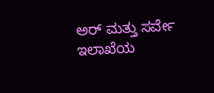ಅರ್ ಮತ್ತು ಸರ್ವೇ ಇಲಾಖೆಯ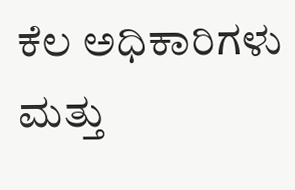ಕೆಲ ಅಧಿಕಾರಿಗಳು ಮತ್ತು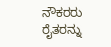ನೌಕರರು ರೈತರನ್ನು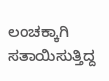ಲಂಚಕ್ಕಾಗಿ ಸತಾಯಿಸುತ್ತಿದ್ದ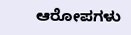ಆರೋಪಗಳು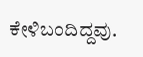ಕೇಳಿಬಂದಿದ್ದವು.